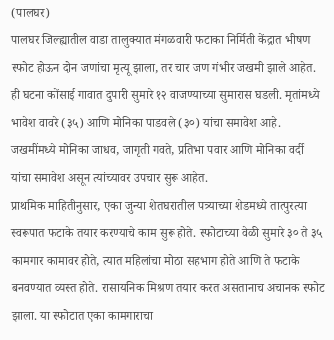(पालघर)
पालघर जिल्ह्यातील वाडा तालुक्यात मंगळवारी फटाका निर्मिती केंद्रात भीषण स्फोट होऊन दोन जणांचा मृत्यू झाला, तर चार जण गंभीर जखमी झाले आहेत. ही घटना कोंसाई गावात दुपारी सुमारे १२ वाजण्याच्या सुमारास घडली. मृतांमध्ये भावेश वावरे (३५) आणि मोनिका पाडवले (३०) यांचा समावेश आहे. जखमींमध्ये मोनिका जाधव, जागृती गवते, प्रतिभा पवार आणि मोनिका वर्दी यांचा समावेश असून त्यांच्यावर उपचार सुरू आहेत.
प्राथमिक माहितीनुसार, एका जुन्या शेतघरातील पत्र्याच्या शेडमध्ये तात्पुरत्या स्वरूपात फटाके तयार करण्याचे काम सुरू होते. स्फोटाच्या वेळी सुमारे ३० ते ३५ कामगार कामावर होते, त्यात महिलांचा मोठा सहभाग होते आणि ते फटाके बनवण्यात व्यस्त होते. रासायनिक मिश्रण तयार करत असतानाच अचानक स्फोट झाला. या स्फोटात एका कामगाराचा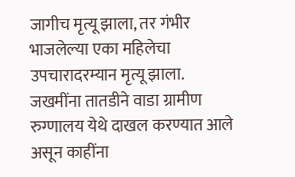जागीच मृत्यू झाला, तर गंभीर भाजलेल्या एका महिलेचा उपचारादरम्यान मृत्यू झाला. जखमींना तातडीने वाडा ग्रामीण रुग्णालय येथे दाखल करण्यात आले असून काहींना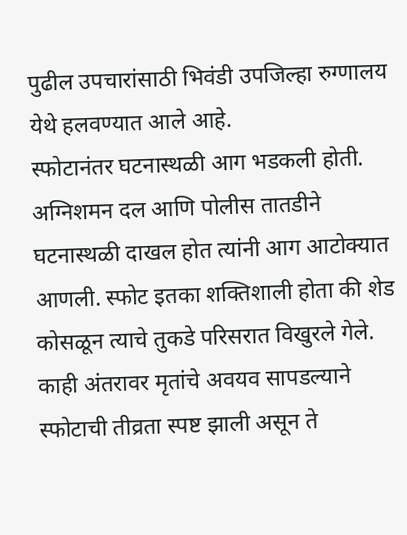पुढील उपचारांसाठी भिवंडी उपजिल्हा रुग्णालय येथे हलवण्यात आले आहे.
स्फोटानंतर घटनास्थळी आग भडकली होती. अग्निशमन दल आणि पोलीस तातडीने घटनास्थळी दाखल होत त्यांनी आग आटोक्यात आणली. स्फोट इतका शक्तिशाली होता की शेड कोसळून त्याचे तुकडे परिसरात विखुरले गेले. काही अंतरावर मृतांचे अवयव सापडल्याने स्फोटाची तीव्रता स्पष्ट झाली असून ते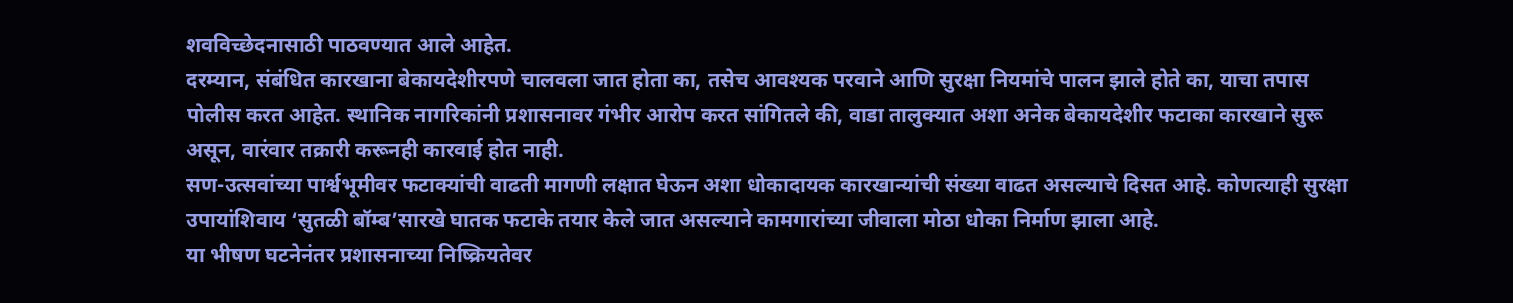शवविच्छेदनासाठी पाठवण्यात आले आहेत.
दरम्यान, संबंधित कारखाना बेकायदेशीरपणे चालवला जात होता का, तसेच आवश्यक परवाने आणि सुरक्षा नियमांचे पालन झाले होते का, याचा तपास पोलीस करत आहेत. स्थानिक नागरिकांनी प्रशासनावर गंभीर आरोप करत सांगितले की, वाडा तालुक्यात अशा अनेक बेकायदेशीर फटाका कारखाने सुरू असून, वारंवार तक्रारी करूनही कारवाई होत नाही.
सण-उत्सवांच्या पार्श्वभूमीवर फटाक्यांची वाढती मागणी लक्षात घेऊन अशा धोकादायक कारखान्यांची संख्या वाढत असल्याचे दिसत आहे. कोणत्याही सुरक्षा उपायांशिवाय ‘सुतळी बॉम्ब’सारखे घातक फटाके तयार केले जात असल्याने कामगारांच्या जीवाला मोठा धोका निर्माण झाला आहे.
या भीषण घटनेनंतर प्रशासनाच्या निष्क्रियतेवर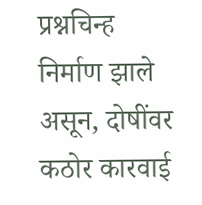प्रश्नचिन्ह निर्माण झाले असून, दोषींवर कठोर कारवाई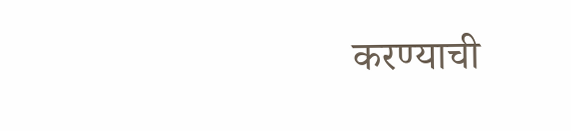करण्याची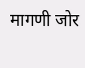मागणी जोर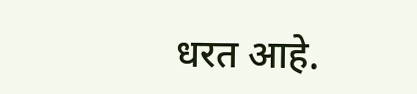धरत आहे.